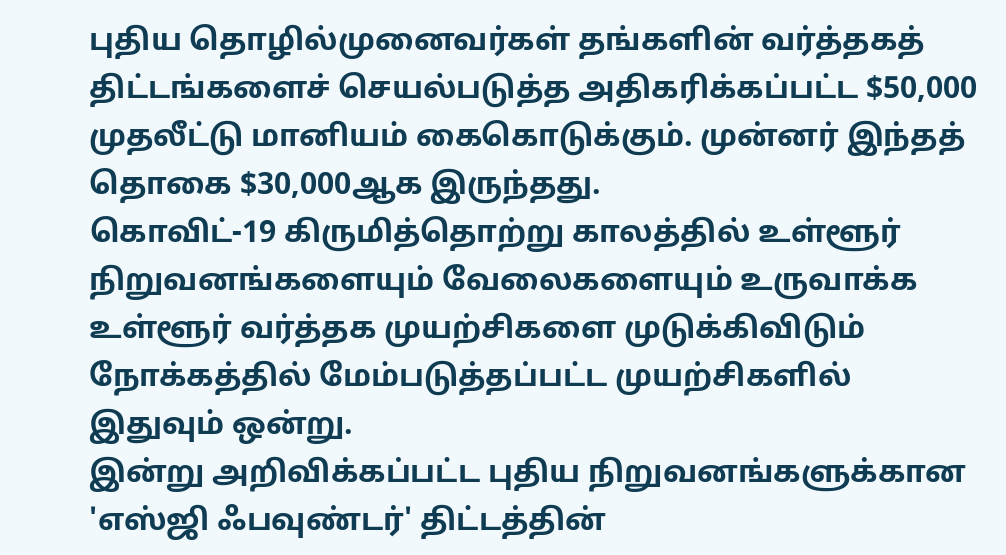புதிய தொழில்முனைவர்கள் தங்களின் வர்த்தகத் திட்டங்களைச் செயல்படுத்த அதிகரிக்கப்பட்ட $50,000 முதலீட்டு மானியம் கைகொடுக்கும். முன்னர் இந்தத் தொகை $30,000ஆக இருந்தது.
கொவிட்-19 கிருமித்தொற்று காலத்தில் உள்ளூர் நிறுவனங்களையும் வேலைகளையும் உருவாக்க உள்ளூர் வர்த்தக முயற்சிகளை முடுக்கிவிடும் நோக்கத்தில் மேம்படுத்தப்பட்ட முயற்சிகளில் இதுவும் ஒன்று.
இன்று அறிவிக்கப்பட்ட புதிய நிறுவனங்களுக்கான 'எஸ்ஜி ஃபவுண்டர்' திட்டத்தின்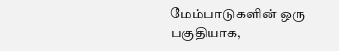மேம்பாடுகளின் ஒரு பகுதியாக,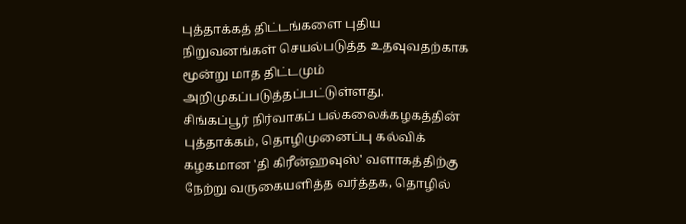புத்தாக்கத் திட்டங்களை புதிய நிறுவனங்கள் செயல்படுத்த உதவுவதற்காக மூன்று மாத திட்டமும் அறிமுகப்படுத்தப்பட்டுள்ளது.
சிங்கப்பூர் நிர்வாகப் பல்கலைக்கழகத்தின் புத்தாக்கம், தொழிமுனைப்பு கல்விக் கழகமான 'தி கிரீன்ஹவுஸ்' வளாகத்திற்கு நேற்று வருகையளித்த வர்த்தக, தொழில்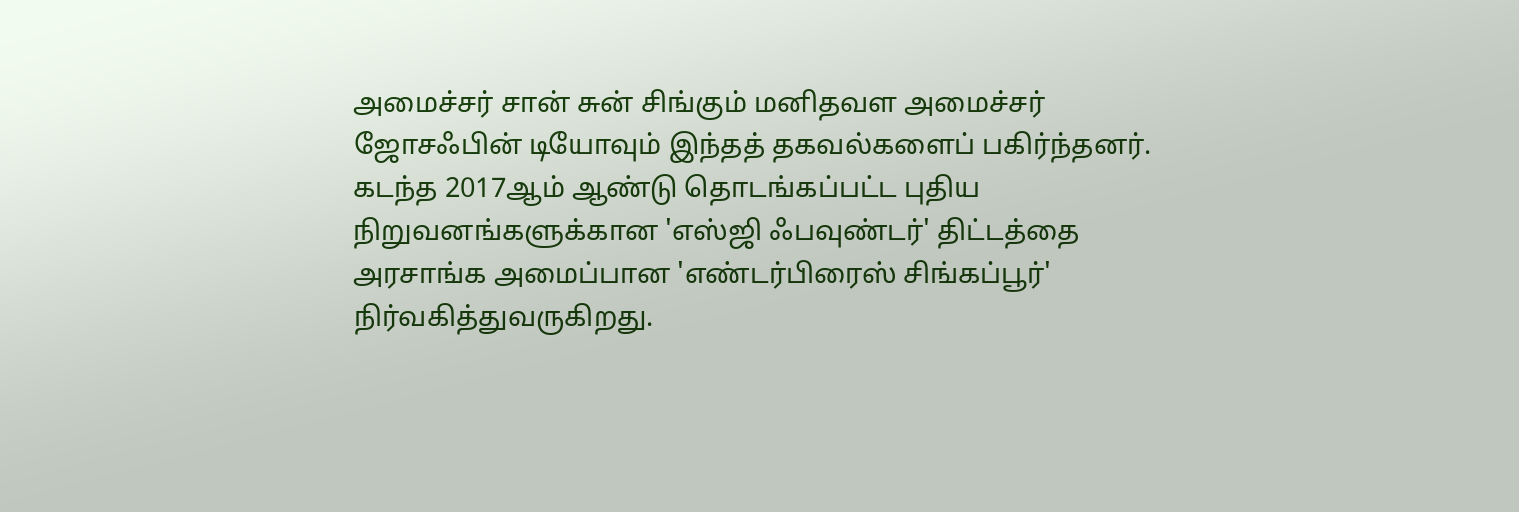அமைச்சர் சான் சுன் சிங்கும் மனிதவள அமைச்சர் ஜோசஃபின் டியோவும் இந்தத் தகவல்களைப் பகிர்ந்தனர்.
கடந்த 2017ஆம் ஆண்டு தொடங்கப்பட்ட புதிய நிறுவனங்களுக்கான 'எஸ்ஜி ஃபவுண்டர்' திட்டத்தை அரசாங்க அமைப்பான 'எண்டர்பிரைஸ் சிங்கப்பூர்' நிர்வகித்துவருகிறது.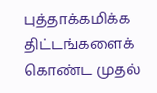புத்தாக்கமிக்க திட்டங்களைக் கொண்ட முதல்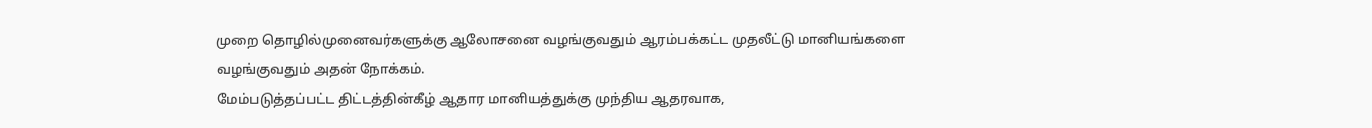முறை தொழில்முனைவர்களுக்கு ஆலோசனை வழங்குவதும் ஆரம்பக்கட்ட முதலீட்டு மானியங்களை வழங்குவதும் அதன் நோக்கம்.
மேம்படுத்தப்பட்ட திட்டத்தின்கீழ் ஆதார மானியத்துக்கு முந்திய ஆதரவாக,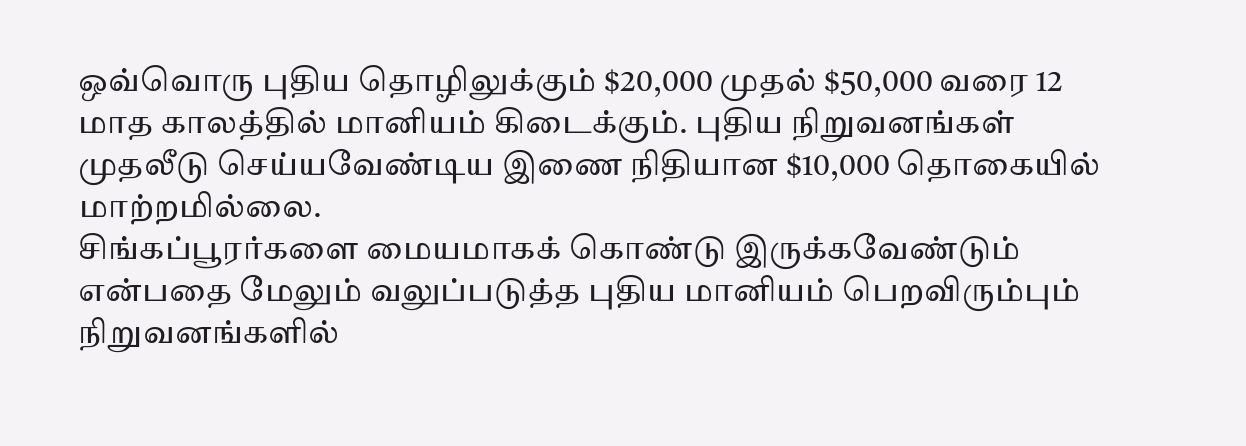ஒவ்வொரு புதிய தொழிலுக்கும் $20,000 முதல் $50,000 வரை 12 மாத காலத்தில் மானியம் கிடைக்கும். புதிய நிறுவனங்கள் முதலீடு செய்யவேண்டிய இணை நிதியான $10,000 தொகையில் மாற்றமில்லை.
சிங்கப்பூரர்களை மையமாகக் கொண்டு இருக்கவேண்டும் என்பதை மேலும் வலுப்படுத்த புதிய மானியம் பெறவிரும்பும் நிறுவனங்களில்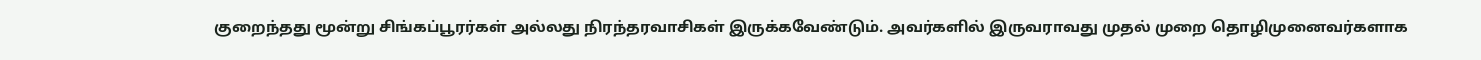குறைந்தது மூன்று சிங்கப்பூரர்கள் அல்லது நிரந்தரவாசிகள் இருக்கவேண்டும். அவர்களில் இருவராவது முதல் முறை தொழிமுனைவர்களாக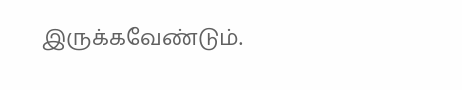இருக்கவேண்டும்.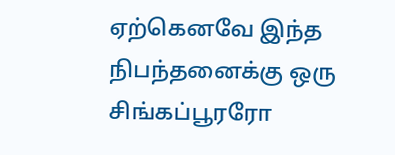ஏற்கெனவே இந்த நிபந்தனைக்கு ஒரு சிங்கப்பூரரோ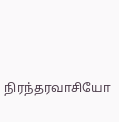நிரந்தரவாசியோ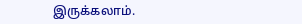இருக்கலாம்.